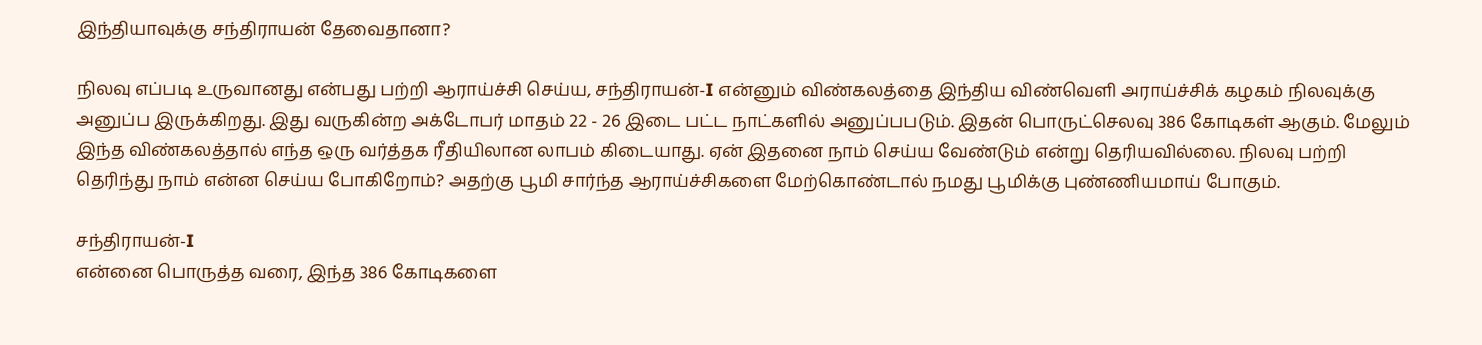இந்தியாவுக்கு சந்திராயன் தேவைதானா?

நிலவு எப்படி உருவானது என்பது பற்றி ஆராய்ச்சி செய்ய, சந்திராயன்-I என்னும் விண்கலத்தை இந்திய விண்வெளி அராய்ச்சிக் கழகம் நிலவுக்கு அனுப்ப இருக்கிறது. இது வருகின்ற அக்டோபர் மாதம் 22 - 26 இடை பட்ட நாட்களில் அனுப்பபடும். இதன் பொருட்செலவு 386 கோடிகள் ஆகும். மேலும் இந்த விண்கலத்தால் எந்த ஒரு வர்த்தக ரீதியிலான லாபம் கிடையாது. ஏன் இதனை நாம் செய்ய வேண்டும் என்று தெரியவில்லை. நிலவு பற்றி தெரிந்து நாம் என்ன செய்ய போகிறோம்? அதற்கு பூமி சார்ந்த ஆராய்ச்சிகளை மேற்கொண்டால் நமது பூமிக்கு புண்ணியமாய் போகும்.

சந்திராயன்-I
என்னை பொருத்த வரை, இந்த 386 கோடிகளை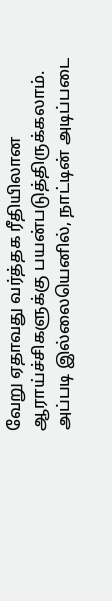வேறு ஏதாவது வர்த்தக ரீதியிலான ஆராய்ச்சிகளுக்கு பயன்படுத்திருக்கலாம். அப்படி இல்லையெனில், நாட்டின் அடிப்படை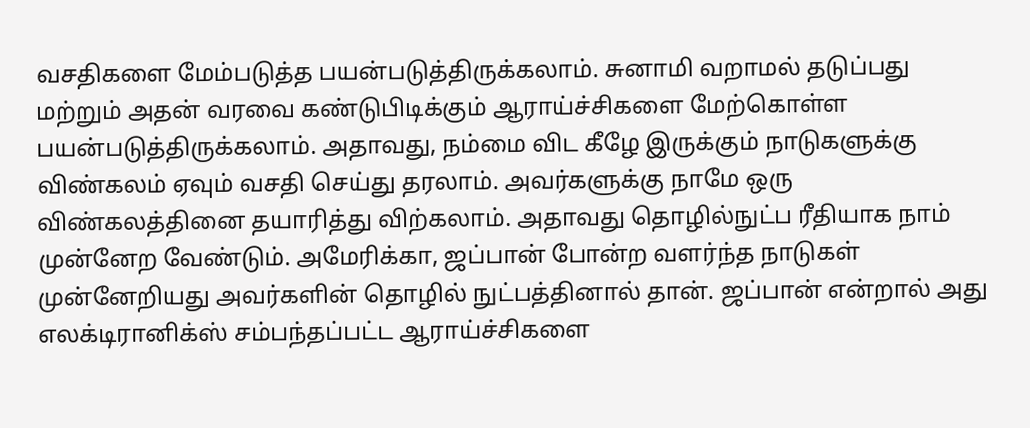வசதிகளை மேம்படுத்த பயன்படுத்திருக்கலாம். சுனாமி வறாமல் தடுப்பது மற்றும் அதன் வரவை கண்டுபிடிக்கும் ஆராய்ச்சிகளை மேற்கொள்ள பயன்படுத்திருக்கலாம். அதாவது, நம்மை விட கீழே இருக்கும் நாடுகளுக்கு விண்கலம் ஏவும் வசதி செய்து தரலாம். அவர்களுக்கு நாமே ஒரு விண்கலத்தினை தயாரித்து விற்கலாம். அதாவது தொழில்நுட்ப ரீதியாக நாம் முன்னேற வேண்டும். அமேரிக்கா, ஜப்பான் போன்ற வளர்ந்த நாடுகள் முன்னேறியது அவர்களின் தொழில் நுட்பத்தினால் தான். ஜப்பான் என்றால் அது எலக்டிரானிக்ஸ் சம்பந்தப்பட்ட ஆராய்ச்சிகளை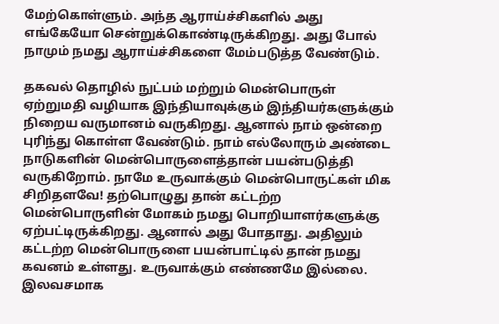மேற்கொள்ளும். அந்த ஆராய்ச்சிகளில் அது எங்கேயோ சென்றுக்கொண்டிருக்கிறது. அது போல் நாமும் நமது ஆராய்ச்சிகளை மேம்படுத்த வேண்டும்.

தகவல் தொழில் நுட்பம் மற்றும் மென்பொருள் ஏற்றுமதி வழியாக இந்தியாவுக்கும் இந்தியர்களுக்கும் நிறைய வருமானம் வருகிறது. ஆனால் நாம் ஒன்றை புரிந்து கொள்ள வேண்டும். நாம் எல்லோரும் அண்டை நாடுகளின் மென்பொருளைத்தான் பயன்படுத்தி வருகிறோம். நாமே உருவாக்கும் மென்பொருட்கள் மிக சிறிதளவே! தற்பொழுது தான் கட்டற்ற மென்பொருளின் மோகம் நமது பொறியாளர்களுக்கு ஏற்பட்டிருக்கிறது. ஆனால் அது போதாது. அதிலும் கட்டற்ற மென்பொருளை பயன்பாட்டில் தான் நமது கவனம் உள்ளது. உருவாக்கும் எண்ணமே இல்லை. இலவசமாக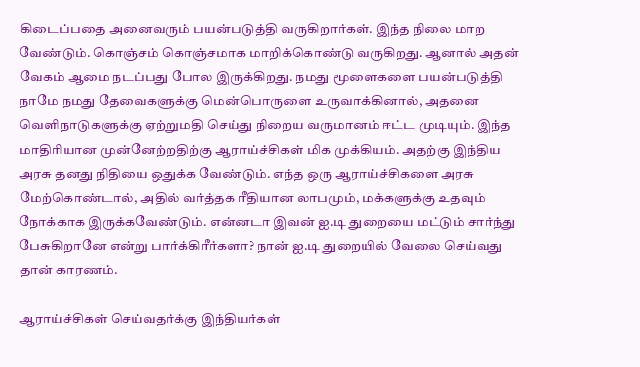கிடைப்பதை அனைவரும் பயன்படுத்தி வருகிறார்கள். இந்த நிலை மாற வேண்டும். கொஞ்சம் கொஞ்சமாக மாறிக்கொண்டு வருகிறது. ஆனால் அதன் வேகம் ஆமை நடப்பது போல இருக்கிறது. நமது மூளைகளை பயன்படுத்தி நாமே நமது தேவைகளுக்கு மென்பொருளை உருவாக்கினால், அதனை வெளிநாடுகளுக்கு ஏற்றுமதி செய்து நிறைய வருமானம் ஈட்ட முடியும். இந்த மாதிரியான முன்னேற்றதிற்கு ஆராய்ச்சிகள் மிக முக்கியம். அதற்கு இந்திய அரசு தனது நிதியை ஒதுக்க வேண்டும். எந்த ஒரு ஆராய்ச்சிகளை அரசு மேற்கொண்டால், அதில் வர்த்தக ரீதியான லாபமும், மக்களுக்கு உதவும் நோக்காக இருக்கவேண்டும். என்னடா இவன் ஐ.டி துறையை மட்டும் சார்ந்து பேசுகிறானே என்று பார்க்கிரீர்களா? நான் ஐ.டி துறையில் வேலை செய்வது தான் காரணம்.

ஆராய்ச்சிகள் செய்வதர்க்கு இந்தியர்கள்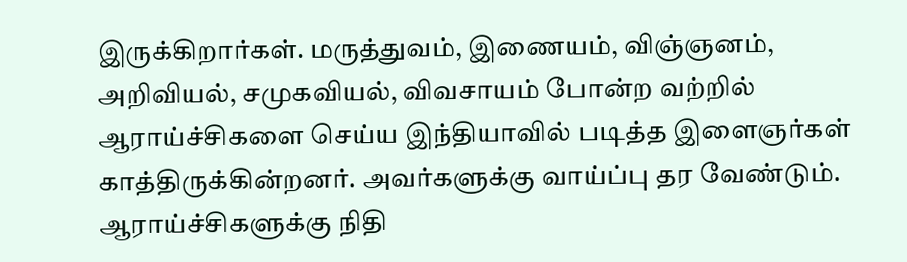இருக்கிறார்கள். மருத்துவம், இணையம், விஞ்ஞனம், அறிவியல், சமுகவியல், விவசாயம் போன்ற வற்றில் ஆராய்ச்சிகளை செய்ய இந்தியாவில் படித்த இளைஞர்கள் காத்திருக்கின்றனர். அவர்களுக்கு வாய்ப்பு தர வேண்டும். ஆராய்ச்சிகளுக்கு நிதி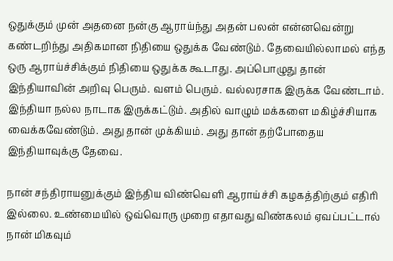ஒதுக்கும் முன் அதனை நன்கு ஆராய்ந்து அதன் பலன் என்னவென்று கண்டறிந்து அதிகமான நிதியை ஒதுக்க வேண்டும். தேவையில்லாமல் எந்த ஒரு ஆராய்ச்சிக்கும் நிதியை ஒதுக்க கூடாது. அப்பொழுது தான் இந்தியாவின் அறிவு பெரும். வளம் பெரும். வல்லரசாக இருக்க வேண்டாம். இந்தியா நல்ல நாடாக இருக்கட்டும். அதில் வாழும் மக்களை மகிழ்ச்சியாக வைக்கவேண்டும். அது தான் முக்கியம். அது தான் தற்போதைய இந்தியாவுக்கு தேவை.

நான் சந்திராயனுக்கும் இந்திய விண்வெளி ஆராய்ச்சி கழகத்திற்கும் எதிரி இல்லை. உண்மையில் ஒவ்வொரு முறை எதாவது விண்கலம் ஏவப்பட்டால் நான் மிகவும்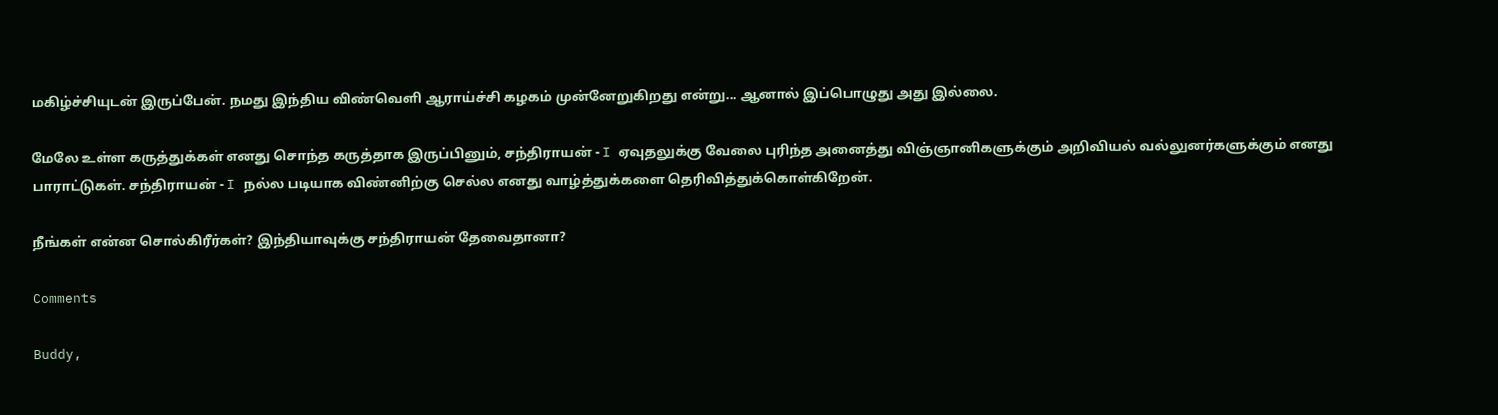மகிழ்ச்சியுடன் இருப்பேன். நமது இந்திய விண்வெளி ஆராய்ச்சி கழகம் முன்னேறுகிறது என்று... ஆனால் இப்பொழுது அது இல்லை.

மேலே உள்ள கருத்துக்கள் எனது சொந்த கருத்தாக இருப்பினும், சந்திராயன் - I ஏவுதலுக்கு வேலை புரிந்த அனைத்து விஞ்ஞானிகளுக்கும் அறிவியல் வல்லுனர்களுக்கும் எனது பாராட்டுகள். சந்திராயன் - I நல்ல படியாக விண்னிற்கு செல்ல எனது வாழ்த்துக்களை தெரிவித்துக்கொள்கிறேன்.

நீங்கள் என்ன சொல்கிரீர்கள்? இந்தியாவுக்கு சந்திராயன் தேவைதானா?

Comments

Buddy,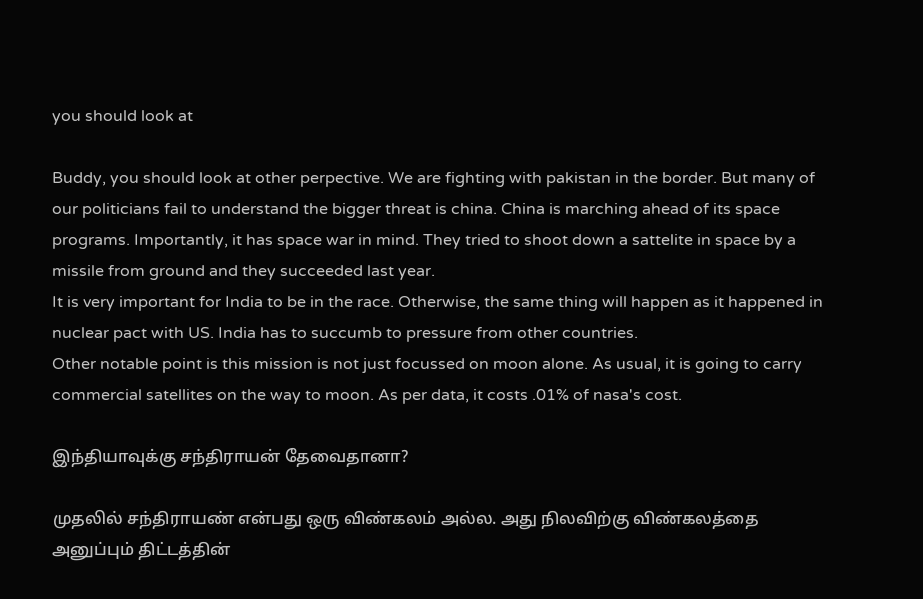you should look at

Buddy, you should look at other perpective. We are fighting with pakistan in the border. But many of our politicians fail to understand the bigger threat is china. China is marching ahead of its space programs. Importantly, it has space war in mind. They tried to shoot down a sattelite in space by a missile from ground and they succeeded last year.
It is very important for India to be in the race. Otherwise, the same thing will happen as it happened in nuclear pact with US. India has to succumb to pressure from other countries.
Other notable point is this mission is not just focussed on moon alone. As usual, it is going to carry commercial satellites on the way to moon. As per data, it costs .01% of nasa's cost.

இந்தியாவுக்கு சந்திராயன் தேவைதானா?

முதலில் சந்திராயண் என்பது ஒரு விண்கலம் அல்ல. அது நிலவிற்கு விண்கலத்தை அனுப்பும் திட்டத்தின்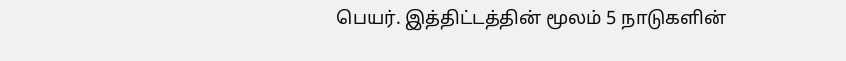பெயர். இத்திட்டத்தின் மூலம் 5 நாடுகளின்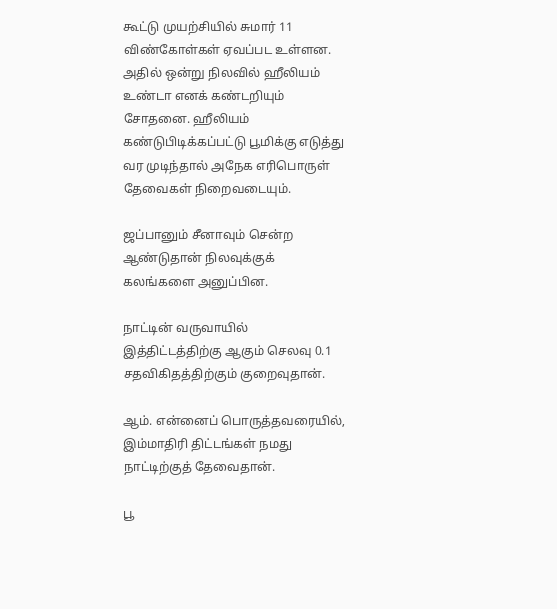கூட்டு முயற்சியில் சுமார் 11 விண்கோள்கள் ஏவப்பட உள்ளன. அதில் ஒன்று நிலவில் ஹீலியம் உண்டா எனக் கண்டறியும் சோதனை. ஹீலியம் கண்டுபிடிக்கப்பட்டு பூமிக்கு எடுத்து வர முடிந்தால் அநேக எரிபொருள் தேவைகள் நிறைவடையும்.

ஜப்பானும் சீனாவும் சென்ற ஆண்டுதான் நிலவுக்குக் கலங்களை அனுப்பின.

நாட்டின் வருவாயில் இத்திட்டத்திற்கு ஆகும் செலவு 0.1 சதவிகிதத்திற்கும் குறைவுதான்.

ஆம். என்னைப் பொருத்தவரையில், இம்மாதிரி திட்டங்கள் நமது நாட்டிற்குத் தேவைதான்.

பூ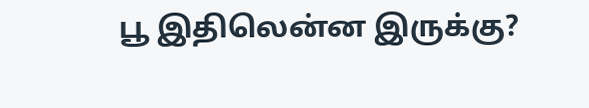பூ இதிலென்ன இருக்கு?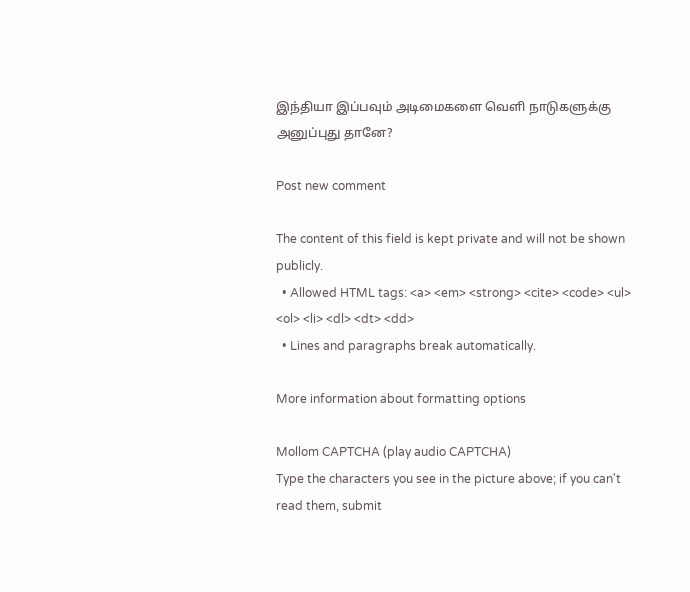இந்தியா இப்பவும் அடிமைகளை வெளி நாடுகளுக்கு அனுப்புது தானே?

Post new comment

The content of this field is kept private and will not be shown publicly.
  • Allowed HTML tags: <a> <em> <strong> <cite> <code> <ul> <ol> <li> <dl> <dt> <dd>
  • Lines and paragraphs break automatically.

More information about formatting options

Mollom CAPTCHA (play audio CAPTCHA)
Type the characters you see in the picture above; if you can't read them, submit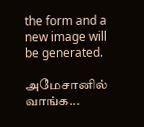the form and a new image will be generated.

அமேசானில் வாங்க...